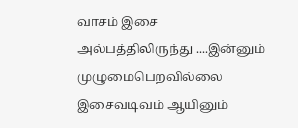வாசம் இசை அல்பத்திலிருந்து ....இன்னும் முழுமைபெறவில்லை இசைவடிவம் ஆயினும்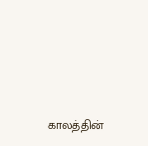காலத்தின்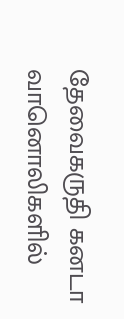தேவைகருதி கனடா வானொலிகளில்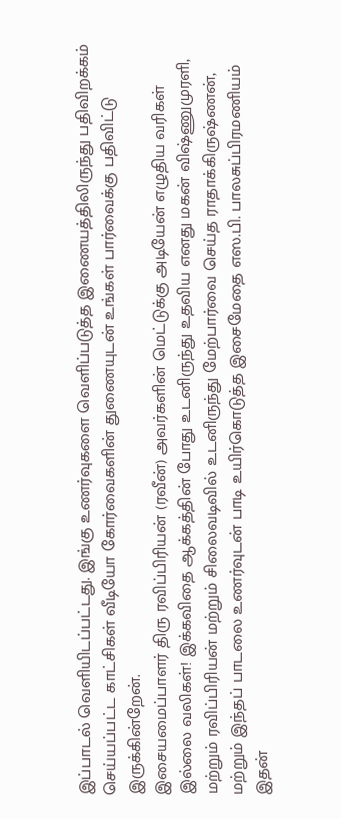இப்பாடல் வெளியிடப்பட்டது. இங்கு உணர்வுகளை வெளிப்படுத்த இணையத்திலிருந்து பதிவிறக்கம் செய்யப்பட்ட காட்சிகள் வீடியோ கோர்வைகளின் துணையுடன் உங்கள் பார்வைக்கு பதிவிட்டு இருக்கின்றேன்.
இசையமைப்பாளர் திரு ரவிப்பிரியன் (ரவீன்) அவர்களின் மெட்டுக்கு அடியேன் எழுதிய வரிகள் இல்லை வலிகள்! இக்கவிதை ஆக்கத்தின் போது உடனிருந்து உதவிய எனது மகன் விஷ்ணுமுரளி, மற்றும் ரவிப்பிரியன் மற்றும் சிலைவடிவில் உடனிருந்து மேற்பார்வை செய்த ராதாக்கிருஷ்ணன், மற்றும் இந்தப் பாடலை உணர்வுடன் பாடி உயிர்கொடுத்த இசைமேதை எஸ.பி. பாலசுப்பிரமணியம் இதன்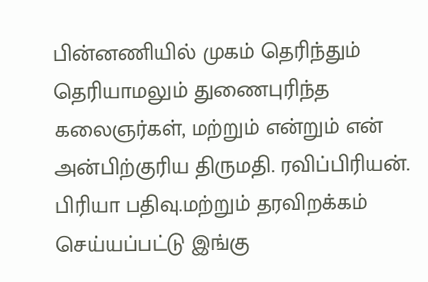பின்னணியில் முகம் தெரிந்தும் தெரியாமலும் துணைபுரிந்த கலைஞர்கள், மற்றும் என்றும் என் அன்பிற்குரிய திருமதி. ரவிப்பிரியன். பிரியா பதிவு.மற்றும் தரவிறக்கம் செய்யப்பட்டு இங்கு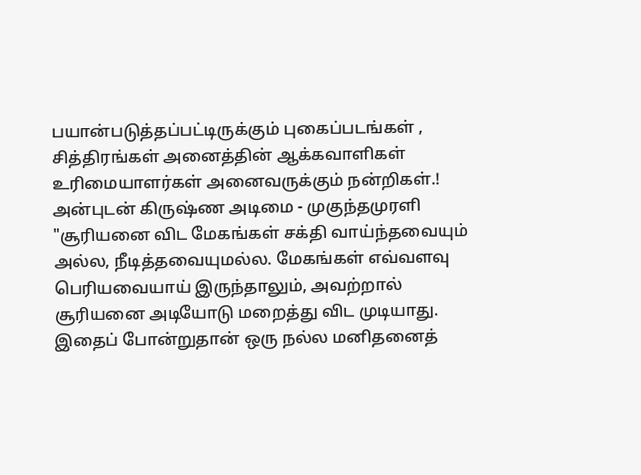பயான்படுத்தப்பட்டிருக்கும் புகைப்படங்கள் , சித்திரங்கள் அனைத்தின் ஆக்கவாளிகள் உரிமையாளர்கள் அனைவருக்கும் நன்றிகள்.! அன்புடன் கிருஷ்ண அடிமை - முகுந்தமுரளி
"சூரியனை விட மேகங்கள் சக்தி வாய்ந்தவையும் அல்ல, நீடித்தவையுமல்ல. மேகங்கள் எவ்வளவு பெரியவையாய் இருந்தாலும், அவற்றால் சூரியனை அடியோடு மறைத்து விட முடியாது. இதைப் போன்றுதான் ஒரு நல்ல மனிதனைத்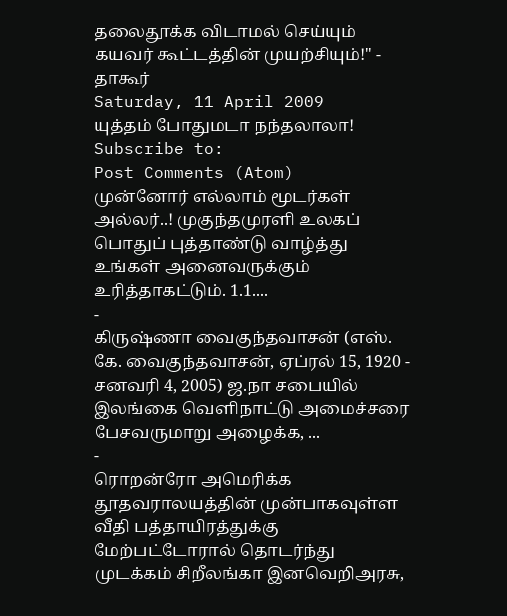தலைதூக்க விடாமல் செய்யும் கயவர் கூட்டத்தின் முயற்சியும்!" - தாகூர்
Saturday, 11 April 2009
யுத்தம் போதுமடா நந்தலாலா!
Subscribe to:
Post Comments (Atom)
முன்னோர் எல்லாம் மூடர்கள் அல்லர்..! முகுந்தமுரளி உலகப் பொதுப் புத்தாண்டு வாழ்த்து உங்கள் அனைவருக்கும் உரித்தாகட்டும். 1.1....
-
கிருஷ்ணா வைகுந்தவாசன் (எஸ். கே. வைகுந்தவாசன், ஏப்ரல் 15, 1920 - சனவரி 4, 2005) ஜ.நா சபையில் இலங்கை வெளிநாட்டு அமைச்சரை பேசவருமாறு அழைக்க, ...
-
ரொறன்ரோ அமெரிக்க தூதவராலயத்தின் முன்பாகவுள்ள வீதி பத்தாயிரத்துக்கு மேற்பட்டோரால் தொடர்ந்து முடக்கம் சிறீலங்கா இனவெறிஅரசு,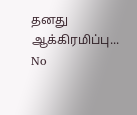தனது ஆக்கிரமிப்பு...
No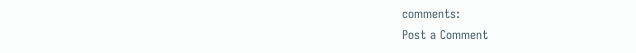comments:
Post a Comment